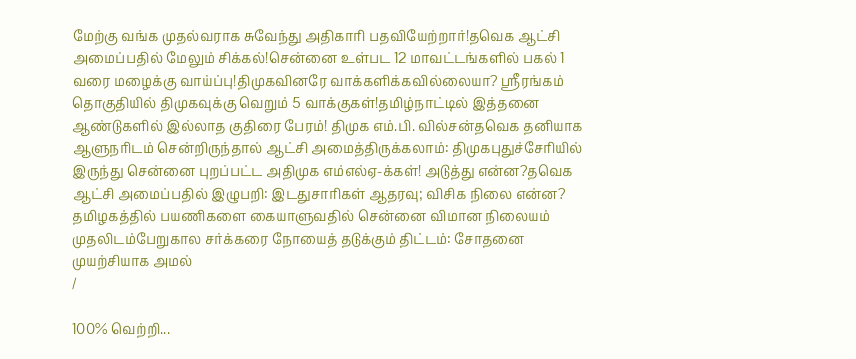மேற்கு வங்க முதல்வராக சுவேந்து அதிகாரி பதவியேற்றார்!தவெக ஆட்சி அமைப்பதில் மேலும் சிக்கல்!சென்னை உள்பட 12 மாவட்டங்களில் பகல் 1 வரை மழைக்கு வாய்ப்பு!திமுகவினரே வாக்களிக்கவில்லையா? ஸ்ரீரங்கம் தொகுதியில் திமுகவுக்கு வெறும் 5 வாக்குகள்!தமிழ்நாட்டில் இத்தனை ஆண்டுகளில் இல்லாத குதிரை பேரம்! திமுக எம்.பி. வில்சன்தவெக தனியாக ஆளுநரிடம் சென்றிருந்தால் ஆட்சி அமைத்திருக்கலாம்: திமுகபுதுச்சேரியில் இருந்து சென்னை புறப்பட்ட அதிமுக எம்எல்ஏ-க்கள்! அடுத்து என்ன?தவெக ஆட்சி அமைப்பதில் இழுபறி: இடதுசாரிகள் ஆதரவு; விசிக நிலை என்ன? தமிழகத்தில் பயணிகளை கையாளுவதில் சென்னை விமான நிலையம் முதலிடம்பேறுகால சர்க்கரை நோயைத் தடுக்கும் திட்டம்: சோதனை முயற்சியாக அமல்
/

100% வெற்றி...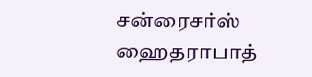சன்ரைசர்ஸ் ஹைதராபாத்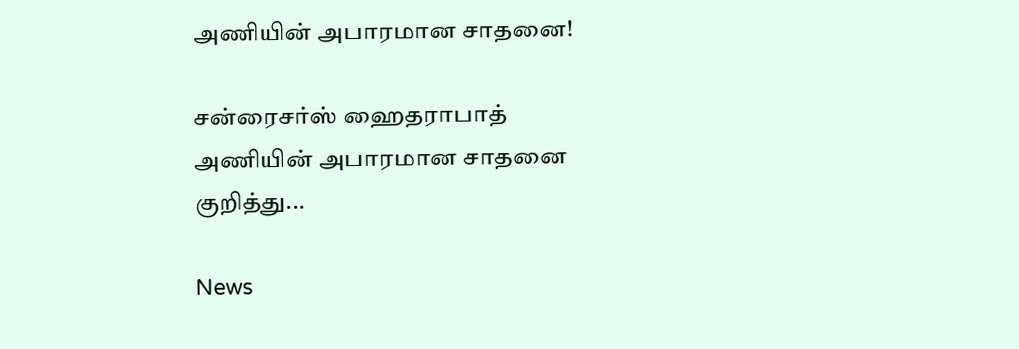அணியின் அபாரமான சாதனை!

சன்ரைசர்ஸ் ஹைதராபாத் அணியின் அபாரமான சாதனை குறித்து...

News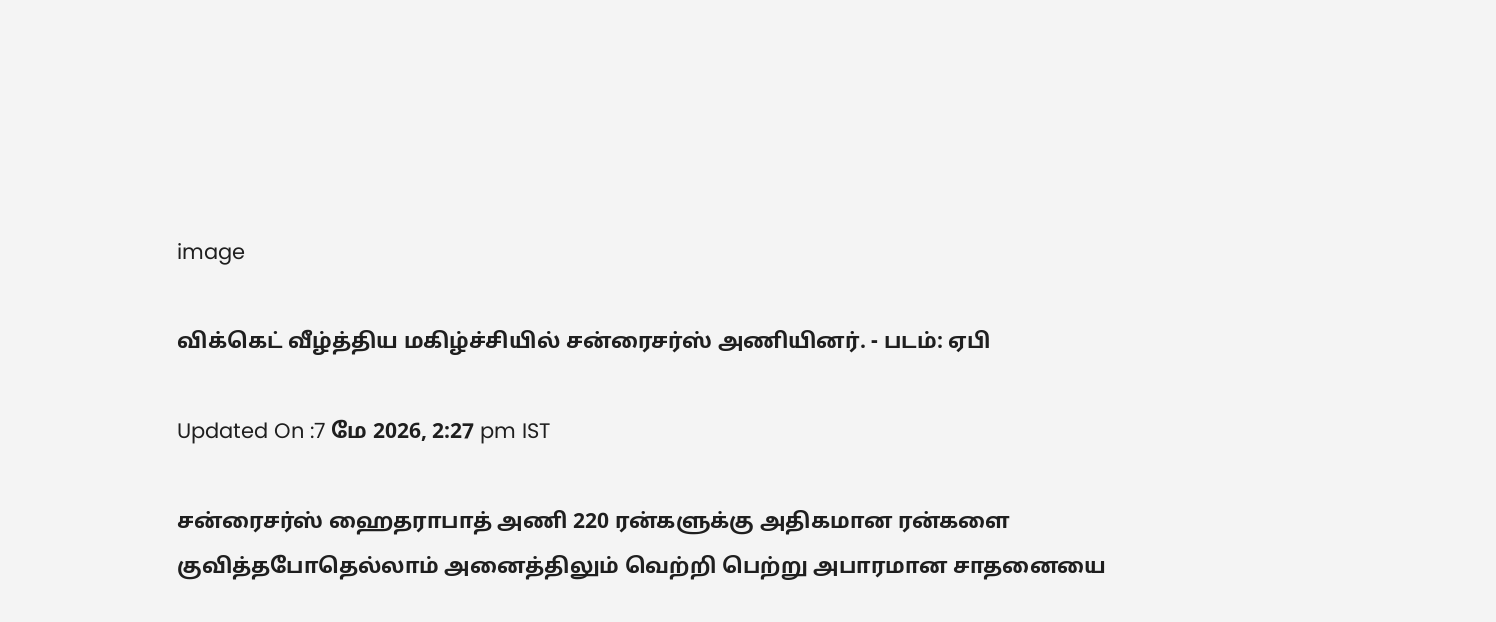image

விக்கெட் வீழ்த்திய மகிழ்ச்சியில் சன்ரைசர்ஸ் அணியினர். - படம்: ஏபி

Updated On :7 மே 2026, 2:27 pm IST

சன்ரைசர்ஸ் ஹைதராபாத் அணி 220 ரன்களுக்கு அதிகமான ரன்களை குவித்தபோதெல்லாம் அனைத்திலும் வெற்றி பெற்று அபாரமான சாதனையை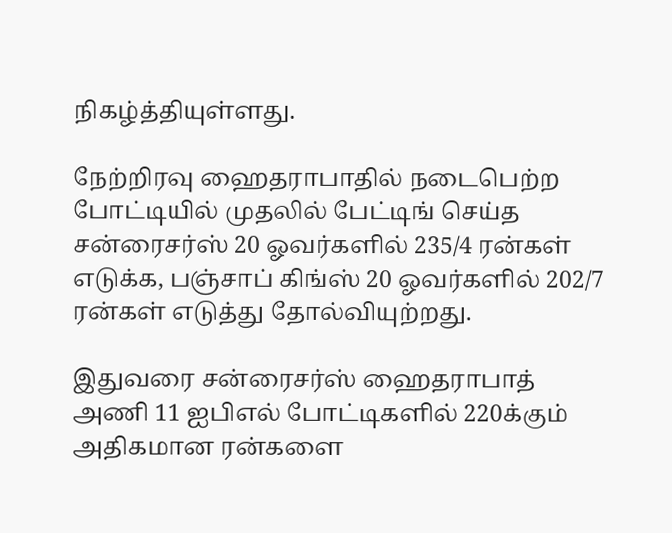நிகழ்த்தியுள்ளது.

நேற்றிரவு ஹைதராபாதில் நடைபெற்ற போட்டியில் முதலில் பேட்டிங் செய்த சன்ரைசர்ஸ் 20 ஓவர்களில் 235/4 ரன்கள் எடுக்க, பஞ்சாப் கிங்ஸ் 20 ஓவர்களில் 202/7 ரன்கள் எடுத்து தோல்வியுற்றது.

இதுவரை சன்ரைசர்ஸ் ஹைதராபாத் அணி 11 ஐபிஎல் போட்டிகளில் 220க்கும் அதிகமான ரன்களை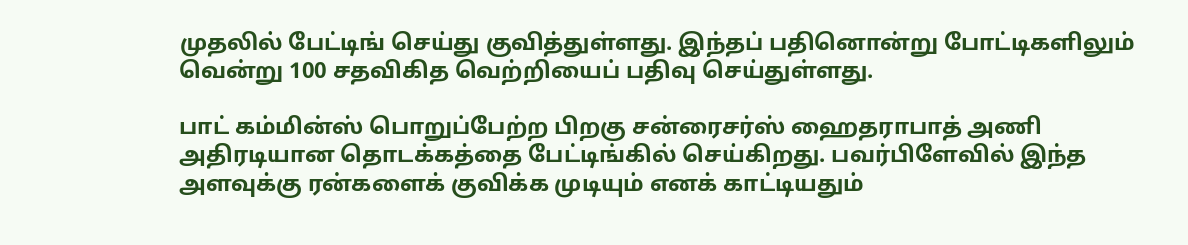முதலில் பேட்டிங் செய்து குவித்துள்ளது. இந்தப் பதினொன்று போட்டிகளிலும் வென்று 100 சதவிகித வெற்றியைப் பதிவு செய்துள்ளது.

பாட் கம்மின்ஸ் பொறுப்பேற்ற பிறகு சன்ரைசர்ஸ் ஹைதராபாத் அணி அதிரடியான தொடக்கத்தை பேட்டிங்கில் செய்கிறது. பவர்பிளேவில் இந்த அளவுக்கு ரன்களைக் குவிக்க முடியும் எனக் காட்டியதும்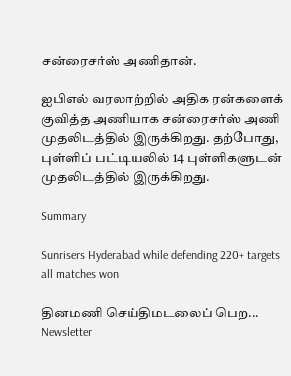சன்ரைசர்ஸ் அணிதான்.

ஐபிஎல் வரலாற்றில் அதிக ரன்களைக் குவித்த அணியாக சன்ரைசர்ஸ் அணி முதலிடத்தில் இருக்கிறது. தற்போது, புள்ளிப் பட்டியலில் 14 புள்ளிகளுடன் முதலிடத்தில் இருக்கிறது.

Summary

Sunrisers Hyderabad while defending 220+ targets all matches won

தினமணி செய்திமடலைப் பெற... Newsletter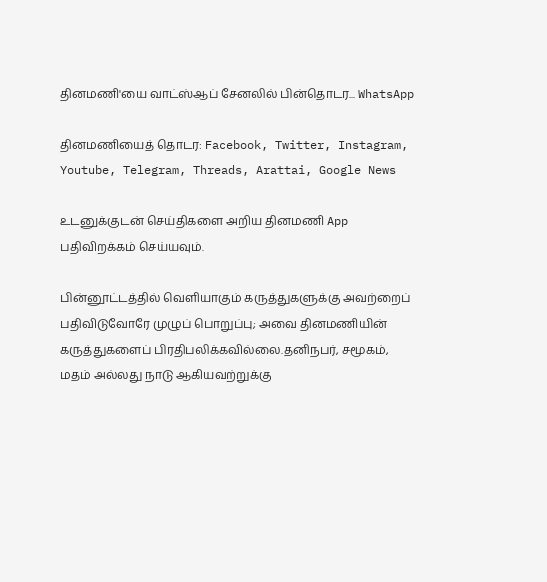தினமணி'யை வாட்ஸ்ஆப் சேனலில் பின்தொடர... WhatsApp

தினமணியைத் தொடர: Facebook, Twitter, Instagram, Youtube, Telegram, Threads, Arattai, Google News

உடனுக்குடன் செய்திகளை அறிய தினமணி App பதிவிறக்கம் செய்யவும்.

பின்னூட்டத்தில் வெளியாகும் கருத்துகளுக்கு அவற்றைப் பதிவிடுவோரே முழுப் பொறுப்பு; அவை தினமணியின் கருத்துகளைப் பிரதிபலிக்கவில்லை.தனிநபர், சமூகம், மதம் அல்லது நாடு ஆகியவற்றுக்கு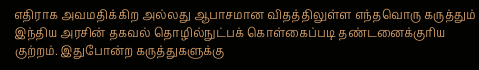எதிராக அவமதிக்கிற அல்லது ஆபாசமான விதத்திலுள்ள எந்தவொரு கருத்தும் இந்திய அரசின் தகவல் தொழில்நுட்பக் கொள்கைப்படி தண்டனைக்குரிய குற்றம். இதுபோன்ற கருத்துகளுக்கு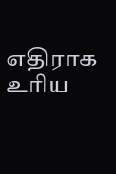எதிராக உரிய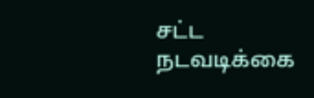சட்ட நடவடிக்கை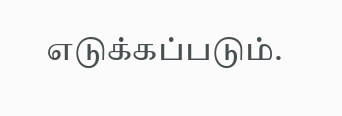எடுக்கப்படும்.